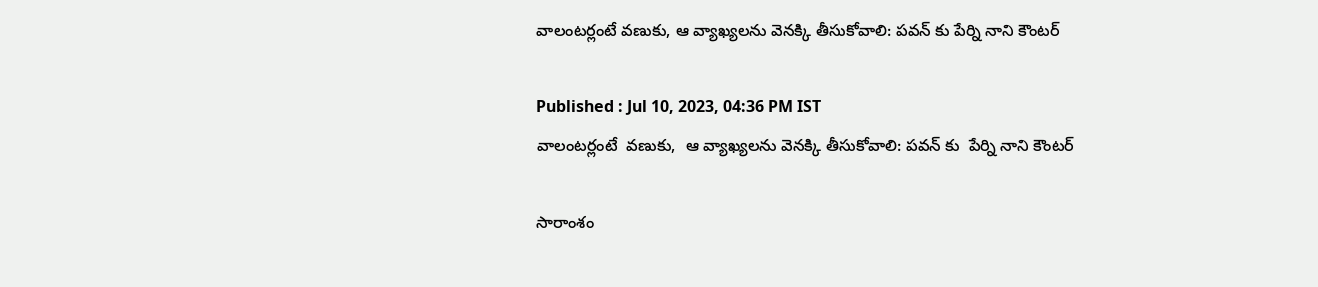వాలంటర్లంటే వణుకు, ఆ వ్యాఖ్యలను వెనక్కి తీసుకోవాలి: పవన్ కు పేర్ని నాని కౌంటర్

Published : Jul 10, 2023, 04:36 PM IST
వాలంటర్లంటే  వణుకు,  ఆ వ్యాఖ్యలను వెనక్కి తీసుకోవాలి: పవన్ కు  పేర్ని నాని కౌంటర్

సారాంశం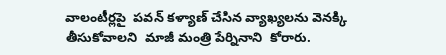వాలంటీర్లపై  పవన్ కళ్యాణ్ చేసిన వ్యాఖ్యలను వెనక్కి తీసుకోవాలని  మాజీ మంత్రి పేర్నినాని  కోరారు.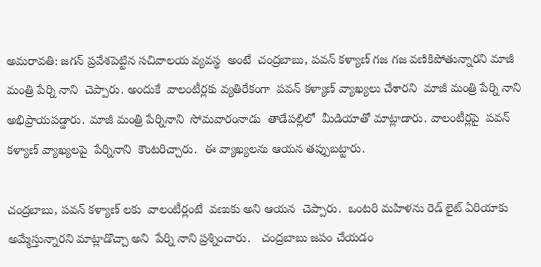అమరావతి: జగన్ ప్రవేశపెట్టిన సచివాలయ వ్యవస్థ  అంటే  చంద్రబాబు, పవన్ కళ్యాణ్ గజ గజ వణికిపోతున్నారని మాజీ మంత్రి పేర్ని నాని  చెప్పారు. అందుకే  వాలంటీర్లకు వ్యతిరేకంగా  పవన్ కళ్యాణ్ వ్యాఖ్యలు చేశారని  మాజీ మంత్రి పేర్ని నాని అభిప్రాయపడ్డారు. మాజీ మంత్రి పేర్నినాని  సోమవారంనాడు  తాడేపల్లిలో  మీడియాతో మాట్లాడారు. వాలంటీర్లపై  పవన్ కళ్యాణ్ వ్యాఖ్యలపై  పేర్నినాని  కౌంటరిచ్చారు.  ఈ వ్యాఖ్యలను ఆయన తప్పుబట్టారు.

చంద్రబాబు, పవన్ కళ్యాణ్ లకు  వాలంటీర్లంటే  వణుకు అని ఆయన  చెప్పారు.  ఒంటరి మహిళను రెడ్ లైట్ ఏరియాకు అమ్మేస్తున్నారని మాట్లాడొచ్చా అని  పేర్ని నాని ప్రశ్నించారు.   చంద్రబాబు జపం చేయడం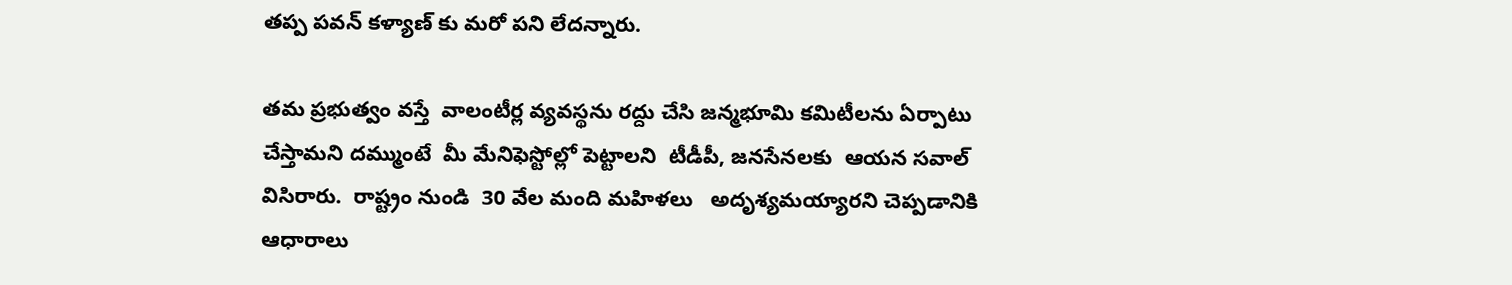తప్ప పవన్ కళ్యాణ్ కు మరో పని లేదన్నారు.

తమ ప్రభుత్వం వస్తే  వాలంటీర్ల వ్యవస్థను రద్దు చేసి జన్మభూమి కమిటీలను ఏర్పాటు చేస్తామని దమ్ముంటే  మీ మేనిఫెస్టోల్లో పెట్టాలని  టీడీపీ, జనసేనలకు  ఆయన సవాల్ విసిరారు.  రాష్ట్రం నుండి  30 వేల మంది మహిళలు   అదృశ్యమయ్యారని చెప్పడానికి ఆధారాలు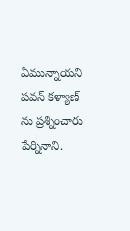ఏమున్నాయని  పవన్ కళ్యాణ్ ను ప్రశ్నించారు పేర్నినాని.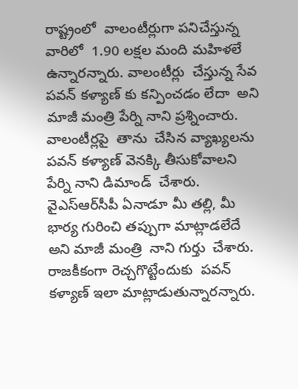రాష్ట్రంలో  వాలంటీర్లుగా పనిచేస్తున్న వారిలో  1.90 లక్షల మంది మహిళలే ఉన్నారన్నారు. వాలంటీర్లు  చేస్తున్న సేవ పవన్ కళ్యాణ్ కు కన్పించడం లేదా  అని  మాజీ మంత్రి పేర్ని నాని ప్రశ్నించారు.  వాలంటీర్లపై  తాను  చేసిన వ్యాఖ్యలను  పవన్ కళ్యాణ్ వెనక్కి తీసుకోవాలని  పేర్ని నాని డిమాండ్  చేశారు.   వైఎస్ఆర్‌సీపీ ఏనాడూ మీ తల్లి, మీ భార్య గురించి తప్పుగా మాట్లాడలేదే అని మాజీ మంత్రి  నాని గుర్తు  చేశారు.  రాజకీకంగా రెచ్చగొట్టేందుకు  పవన్ కళ్యాణ్ ఇలా మాట్లాడుతున్నారన్నారు.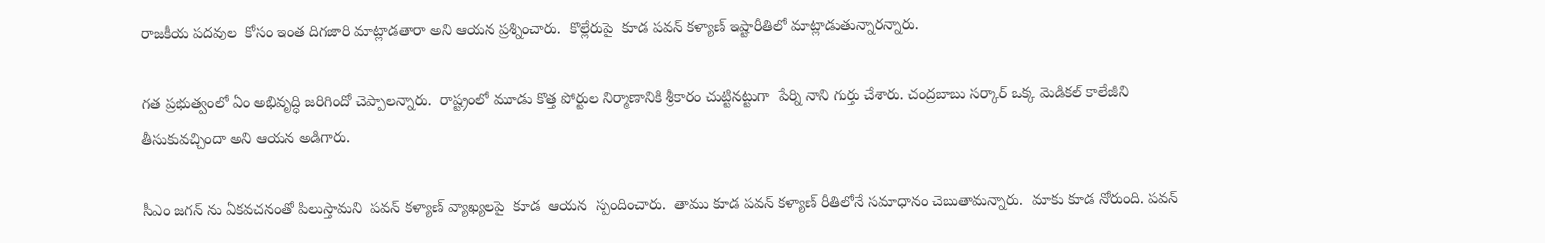రాజకీయ పదవుల  కోసం ఇంత దిగజారి మాట్లాడతారా అని ఆయన ప్రశ్నించారు.  కొల్లేరుపై  కూడ పవన్ కళ్యాణ్ ఇష్టారీతిలో మాట్లాడుతున్నారన్నారు.

గత ప్రభుత్వంలో ఏం అభివృద్ధి జరిగిందో చెప్పాలన్నారు.  రాష్ట్రంలో మూడు కొత్త పోర్టుల నిర్మాణానికి శ్రీకారం చుట్టినట్టుగా  పేర్ని నాని గుర్తు చేశారు. చంద్రబాబు సర్కార్ ఒక్క మెడికల్ కాలేజీని తీసుకువచ్చిందా అని ఆయన అడిగారు.

సీఎం జగన్ ను ఏకవచనంతో పిలుస్తామని  పవన్ కళ్యాణ్ వ్యాఖ్యలపై  కూడ  ఆయన  స్పందించారు.  తాము కూడ పవన్ కళ్యాణ్ రీతిలోనే సమాధానం చెబుతామన్నారు.  మాకు కూడ నోరుంది. పవన్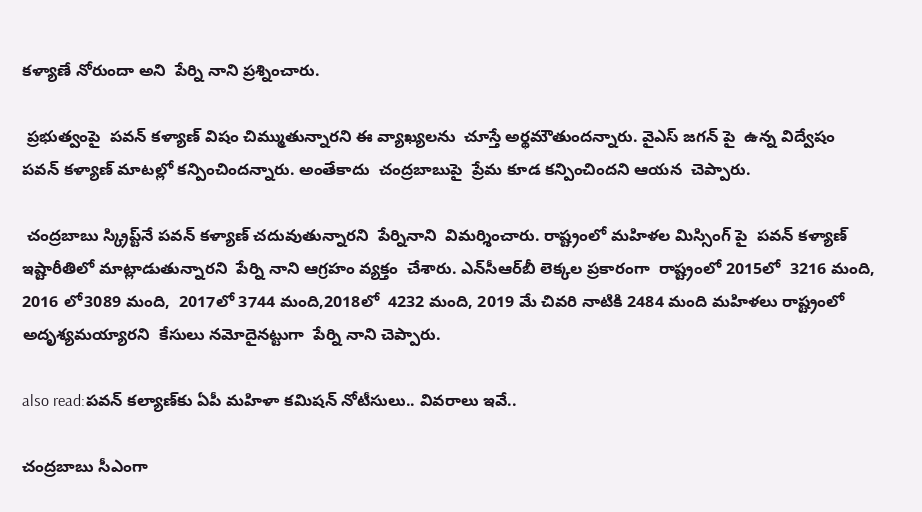కళ్యాణే నోరుందా అని  పేర్ని నాని ప్రశ్నించారు.

 ప్రభుత్వంపై  పవన్ కళ్యాణ్ విషం చిమ్ముతున్నారని ఈ వ్యాఖ్యలను  చూస్తే అర్థమౌతుందన్నారు. వైఎస్ జగన్ పై  ఉన్న విద్వేషం పవన్ కళ్యాణ్ మాటల్లో కన్పించిందన్నారు. అంతేకాదు  చంద్రబాబుపై  ప్రేమ కూడ కన్పించిందని ఆయన  చెప్పారు.

 చంద్రబాబు స్క్రిప్ట్‌నే పవన్ కళ్యాణ్ చదువుతున్నారని  పేర్నినాని  విమర్శించారు. రాష్ట్రంలో మహిళల మిస్సింగ్ పై  పవన్ కళ్యాణ్  ఇష్టారీతిలో మాట్లాడుతున్నారని  పేర్ని నాని ఆగ్రహం వ్యక్తం  చేశారు. ఎన్‌సీఆర్‌బీ లెక్కల ప్రకారంగా  రాష్ట్రంలో 2015లో  3216 మంది, 2016 లో3089 మంది,  2017లో 3744 మంది,2018లో  4232 మంది, 2019 మే చివరి నాటికి 2484 మంది మహిళలు రాష్ట్రంలో అదృశ్యమయ్యారని  కేసులు నమోదైనట్టుగా  పేర్ని నాని చెప్పారు.

also read:పవన్ కల్యాణ్‌కు ఏపీ మహిళా కమిషన్ నోటీసులు.. వివరాలు ఇవే..

చంద్రబాబు సీఎంగా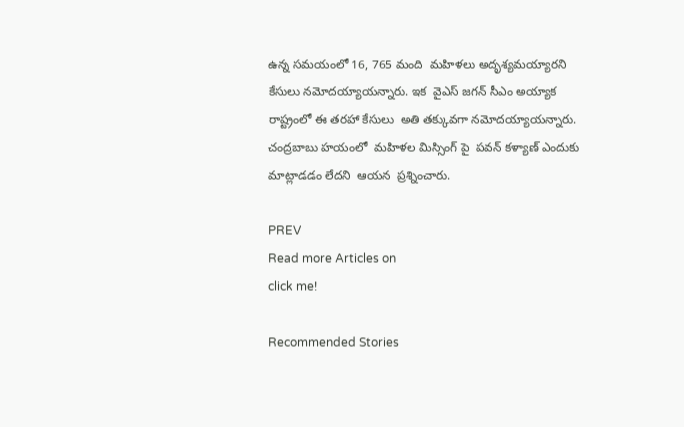ఉన్న సమయంలో 16, 765 మంది  మహిళలు అదృశ్యమయ్యారని కేసులు నమోదయ్యాయన్నారు. ఇక  వైఎస్ జగన్ సీఎం అయ్యాక  రాష్ట్రంలో ఈ తరహా కేసులు  అతి తక్కువగా నమోదయ్యాయన్నారు. చంద్రబాబు హయంలో  మహిళల మిస్సింగ్ పై  పవన్ కళ్యాణ్ ఎందుకు  మాట్లాడడం లేదని  ఆయన  ప్రశ్నించారు.

PREV
Read more Articles on
click me!

Recommended Stories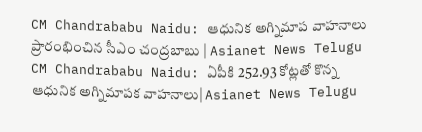CM Chandrababu Naidu: ఆధునిక అగ్నిమాప‌ వాహనాలు ప్రారంభించిన సీఎం చంద్రబాబు | Asianet News Telugu
CM Chandrababu Naidu: ఏపీకి 252.93 కోట్లతో కొన్న ఆధునిక అగ్నిమాపక వాహనాలు| Asianet News Telugu